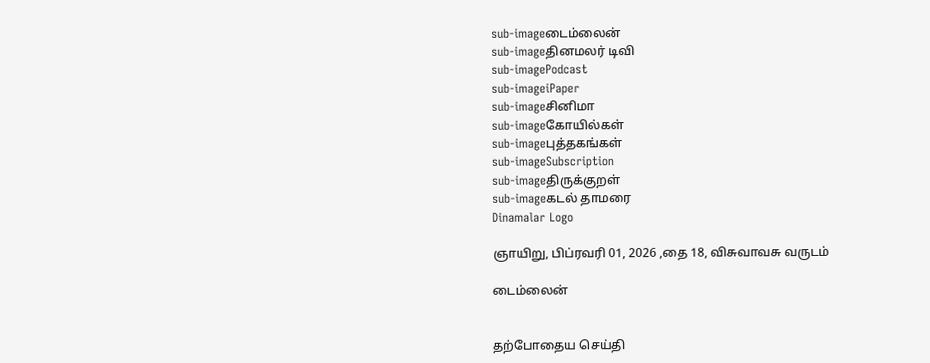sub-imageடைம்லைன்
sub-imageதினமலர் டிவி
sub-imagePodcast
sub-imageiPaper
sub-imageசினிமா
sub-imageகோயில்கள்
sub-imageபுத்தகங்கள்
sub-imageSubscription
sub-imageதிருக்குறள்
sub-imageகடல் தாமரை
Dinamalar Logo

ஞாயிறு, பிப்ரவரி 01, 2026 ,தை 18, விசுவாவசு வருடம்

டைம்லைன்


தற்போதைய செய்தி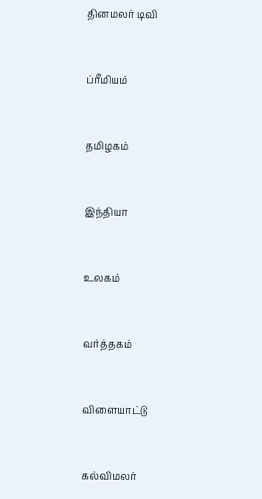தினமலர் டிவி


ப்ரீமியம்


தமிழகம்


இந்தியா


உலகம்


வர்த்தகம்


விளையாட்டு


கல்விமலர்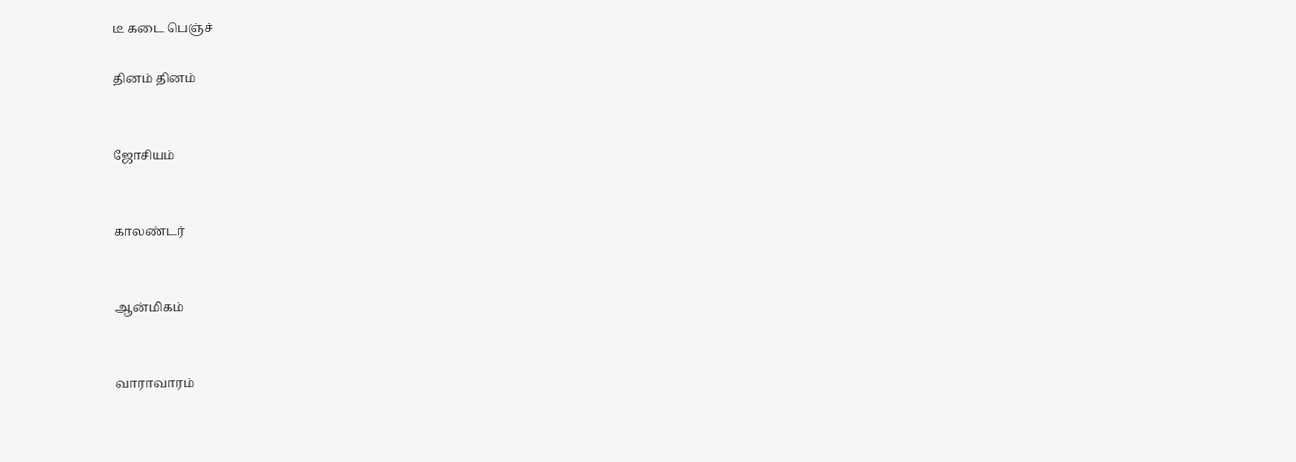டீ கடை பெஞ்ச்

தினம் தினம்


ஜோசியம்


காலண்டர்


ஆன்மிகம்


வாராவாரம்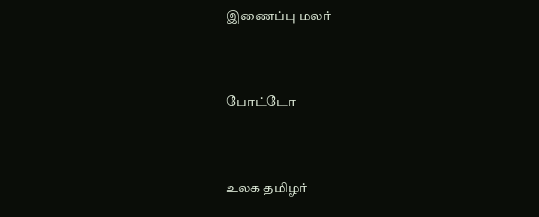இணைப்பு மலர்


போட்டோ


உலக தமிழர்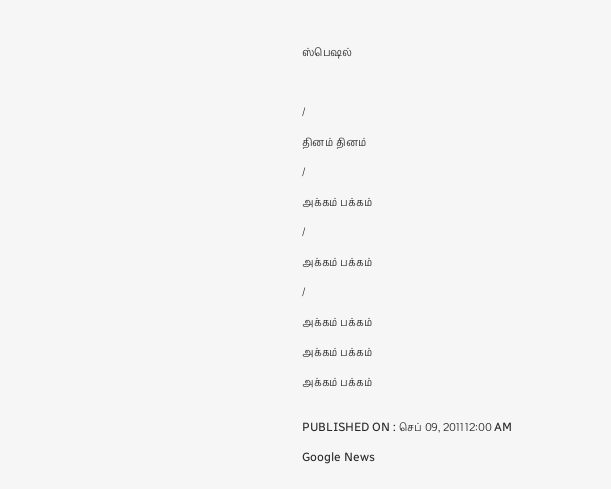ஸ்பெஷல்



/

தினம் தினம்

/

அக்கம் பக்கம்

/

அக்கம் பக்கம்

/

அக்கம் பக்கம்

அக்கம் பக்கம்

அக்கம் பக்கம்


PUBLISHED ON : செப் 09, 2011 12:00 AM

Google News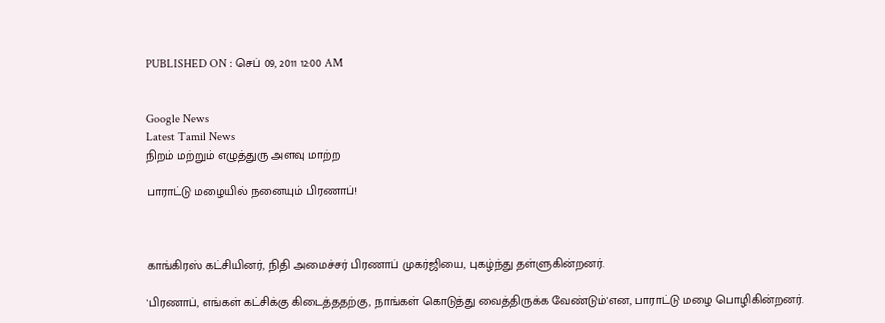PUBLISHED ON : செப் 09, 2011 12:00 AM


Google News
Latest Tamil News
நிறம் மற்றும் எழுத்துரு அளவு மாற்ற

பாராட்டு மழையில் நனையும் பிரணாப்!



காங்கிரஸ் கட்சியினர், நிதி அமைச்சர் பிரணாப் முகர்ஜியை, புகழ்ந்து தள்ளுகின்றனர்.

'பிரணாப், எங்கள் கட்சிக்கு கிடைத்ததற்கு, நாங்கள் கொடுத்து வைத்திருக்க வேண்டும்'என, பாராட்டு மழை பொழிகின்றனர்.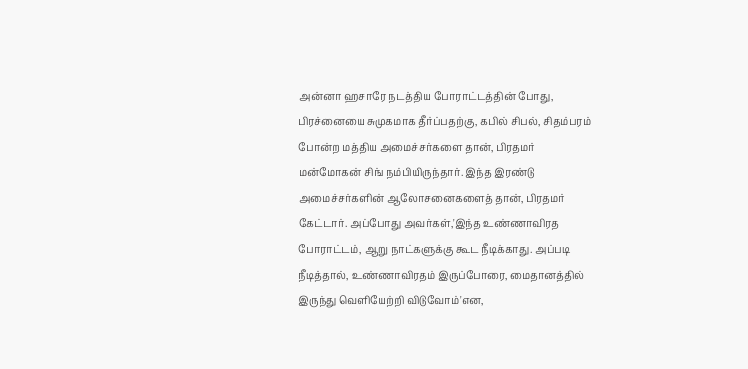அன்னா ஹசாரே நடத்திய போராட்டத்தின் போது, பிரச்னையை சுமுகமாக தீர்ப்பதற்கு, கபில் சிபல், சிதம்பரம் போன்ற மத்திய அமைச்சர்களை தான், பிரதமர் மன்மோகன் சிங் நம்பியிருந்தார். இந்த இரண்டு அமைச்சர்களின் ஆலோசனைகளைத் தான், பிரதமர் கேட்டார். அப்போது அவர்கள்,'இந்த உண்ணாவிரத போராட்டம், ஆறு நாட்களுக்கு கூட நீடிக்காது. அப்படி நீடித்தால், உண்ணாவிரதம் இருப்போரை, மைதானத்தில் இருந்து வெளியேற்றி விடுவோம்'என,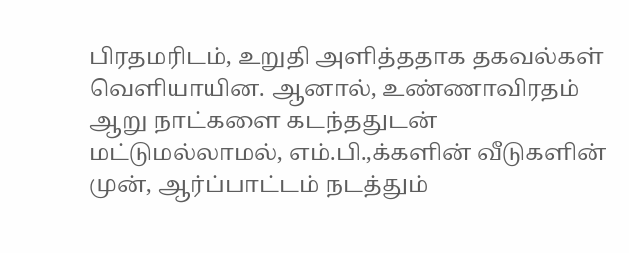பிரதமரிடம், உறுதி அளித்ததாக தகவல்கள் வெளியாயின. ஆனால், உண்ணாவிரதம் ஆறு நாட்களை கடந்ததுடன் மட்டுமல்லாமல், எம்.பி.,க்களின் வீடுகளின் முன், ஆர்ப்பாட்டம் நடத்தும்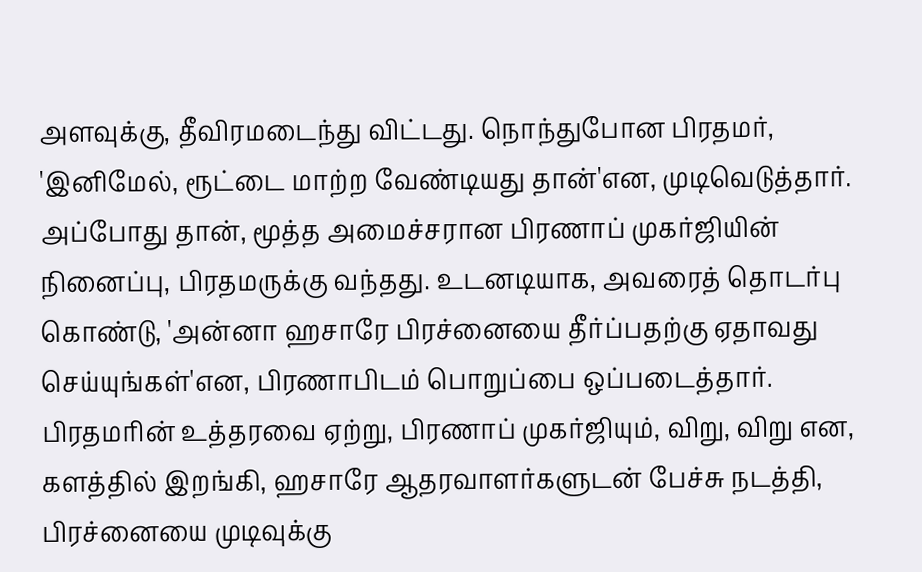அளவுக்கு, தீவிரமடைந்து விட்டது. நொந்துபோன பிரதமர், 'இனிமேல், ரூட்டை மாற்ற வேண்டியது தான்'என, முடிவெடுத்தார். அப்போது தான், மூத்த அமைச்சரான பிரணாப் முகர்ஜியின் நினைப்பு, பிரதமருக்கு வந்தது. உடனடியாக, அவரைத் தொடர்பு கொண்டு, 'அன்னா ஹசாரே பிரச்னையை தீர்ப்பதற்கு ஏதாவது செய்யுங்கள்'என, பிரணாபிடம் பொறுப்பை ஒப்படைத்தார். பிரதமரின் உத்தரவை ஏற்று, பிரணாப் முகர்ஜியும், விறு, விறு என, களத்தில் இறங்கி, ஹசாரே ஆதரவாளர்களுடன் பேச்சு நடத்தி, பிரச்னையை முடிவுக்கு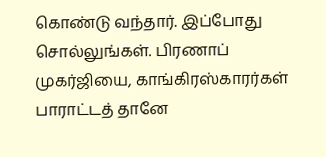கொண்டு வந்தார். இப்போது சொல்லுங்கள். பிரணாப் முகர்ஜியை, காங்கிரஸ்காரர்கள் பாராட்டத் தானே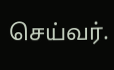செய்வர்.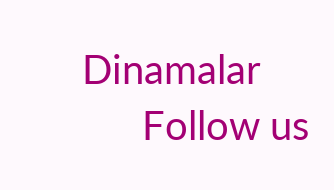Dinamalar
      Follow us